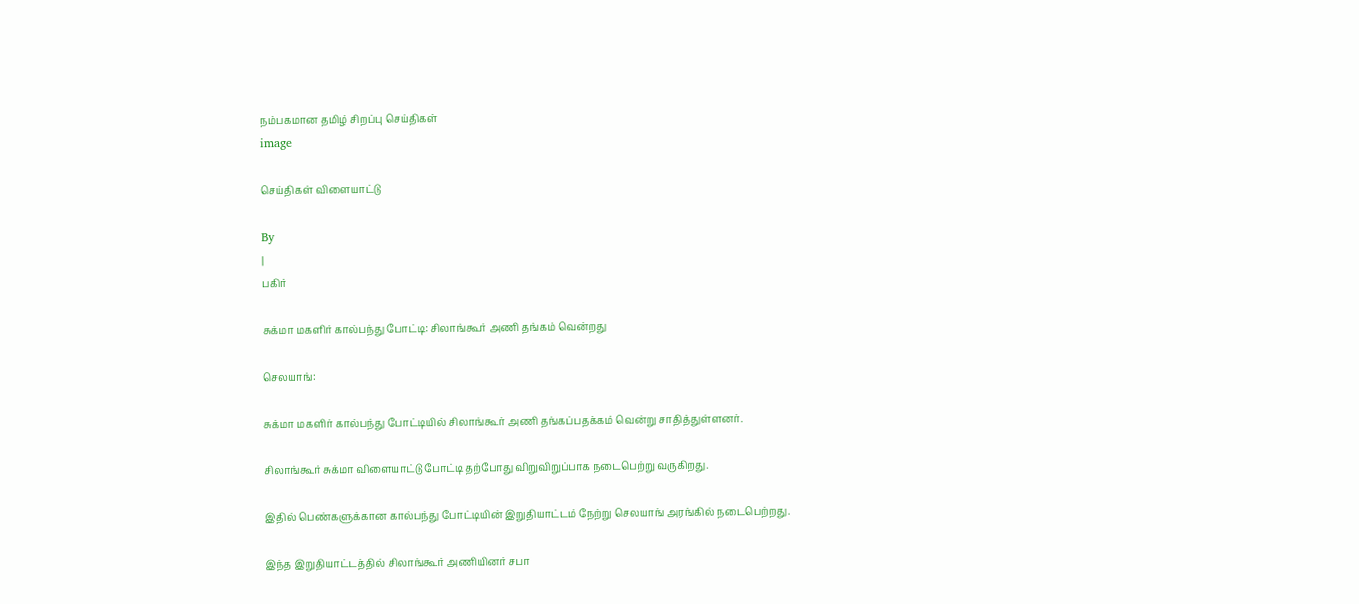நம்பகமான தமிழ் சிறப்பு செய்திகள்
image

செய்திகள் விளையாட்டு

By
|
பகிர்

சுக்மா மகளிர் கால்பந்து போட்டி: சிலாங்கூர் அணி தங்கம் வென்றது

செலயாங்:

சுக்மா மகளிர் கால்பந்து போட்டியில் சிலாங்கூர் அணி தங்கப்பதக்கம் வென்று சாதித்துள்ளனர்.

சிலாங்கூர் சுக்மா விளையாட்டு போட்டி தற்போது விறுவிறுப்பாக நடைபெற்று வருகிறது.

இதில் பெண்களுக்கான கால்பந்து போட்டியின் இறுதியாட்டம் நேற்று செலயாங் அரங்கில் நடைபெற்றது.

இந்த இறுதியாட்டத்தில் சிலாங்கூர் அணியினர் சபா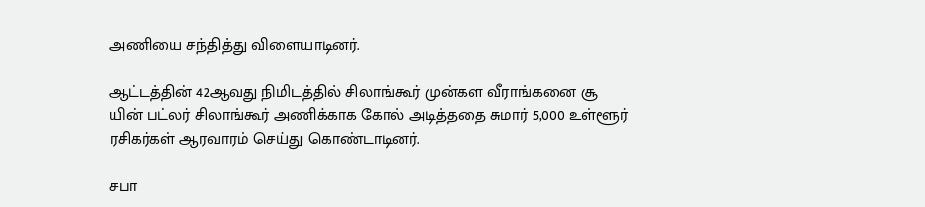அணியை சந்தித்து விளையாடினர்.

ஆட்டத்தின் 42ஆவது நிமிடத்தில் சிலாங்கூர் முன்கள வீராங்கனை சூ யின் பட்லர் சிலாங்கூர் அணிக்காக கோல் அடித்ததை சுமார் 5,000 உள்ளூர் ரசிகர்கள் ஆரவாரம் செய்து கொண்டாடினர்.

சபா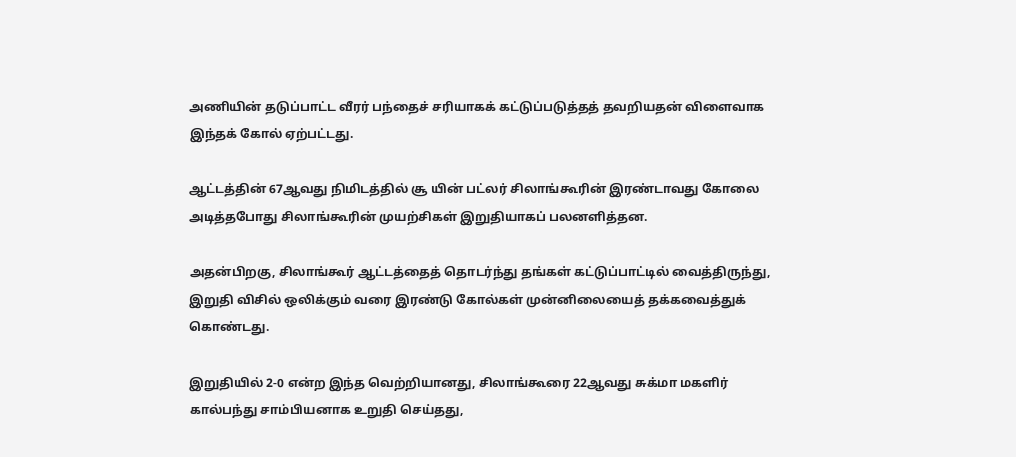அணியின் தடுப்பாட்ட வீரர் பந்தைச் சரியாகக் கட்டுப்படுத்தத் தவறியதன் விளைவாக இந்தக் கோல் ஏற்பட்டது.

ஆட்டத்தின் 67ஆவது நிமிடத்தில் சூ யின் பட்லர் சிலாங்கூரின் இரண்டாவது கோலை அடித்தபோது சிலாங்கூரின் முயற்சிகள் இறுதியாகப் பலனளித்தன.

அதன்பிறகு, சிலாங்கூர் ஆட்டத்தைத் தொடர்ந்து தங்கள் கட்டுப்பாட்டில் வைத்திருந்து, இறுதி விசில் ஒலிக்கும் வரை இரண்டு கோல்கள் முன்னிலையைத் தக்கவைத்துக் கொண்டது.

இறுதியில் 2-0 என்ற இந்த வெற்றியானது, சிலாங்கூரை 22ஆவது சுக்மா மகளிர் கால்பந்து சாம்பியனாக உறுதி செய்தது,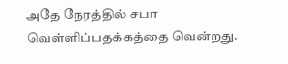அதே நேரத்தில் சபா வெள்ளிப்பதக்கத்தை வென்றது.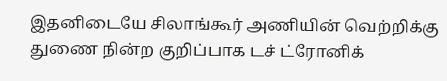இதனிடையே சிலாங்கூர் அணியின் வெற்றிக்கு துணை நின்ற குறிப்பாக டச் ட்ரோனிக்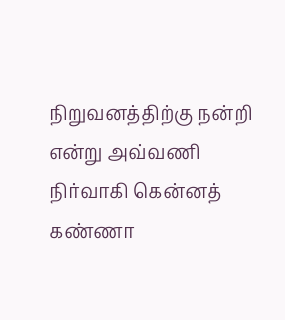நிறுவனத்திற்கு நன்றி என்று அவ்வணி நிர்வாகி கென்னத் கண்ணா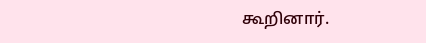கூறினார்.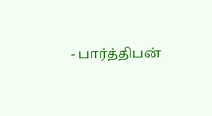- பார்த்திபன்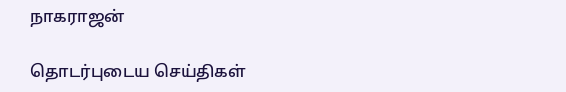நாகராஜன்

தொடர்புடைய செய்திகள்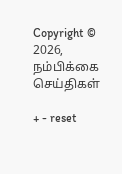Copyright © 2026, நம்பிக்கை செய்திகள்

+ - reset